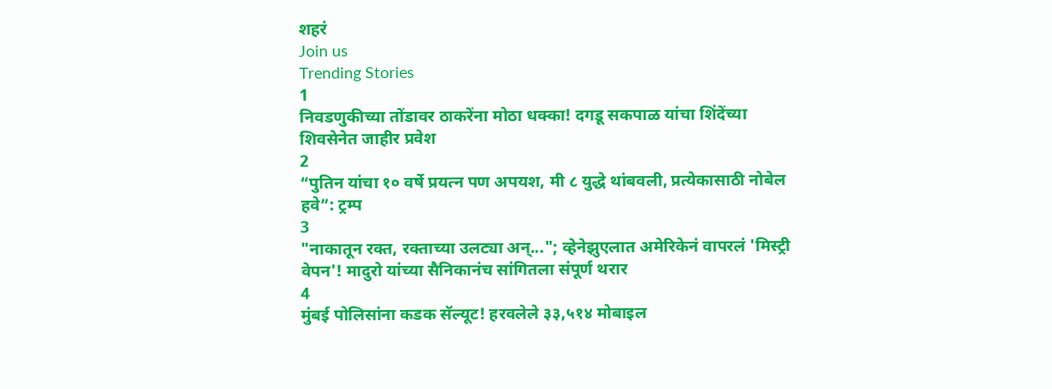शहरं
Join us
Trending Stories
1
निवडणुकीच्या तोंडावर ठाकरेंना मोठा धक्का! दगडू सकपाळ यांचा शिंदेंच्या शिवसेनेत जाहीर प्रवेश
2
“पुतिन यांचा १० वर्षे प्रयत्न पण अपयश, मी ८ युद्धे थांबवली, प्रत्येकासाठी नोबेल हवे”: ट्रम्प
3
"नाकातून रक्त, रक्ताच्या उलट्या अन्..."; व्हेनेझुएलात अमेरिकेनं वापरलं 'मिस्ट्री वेपन'! मादुरो यांच्या सैनिकानंच सांगितला संपूर्ण थरार
4
मुंबई पोलिसांना कडक सॅल्यूट! हरवलेले ३३,५१४ मोबाइल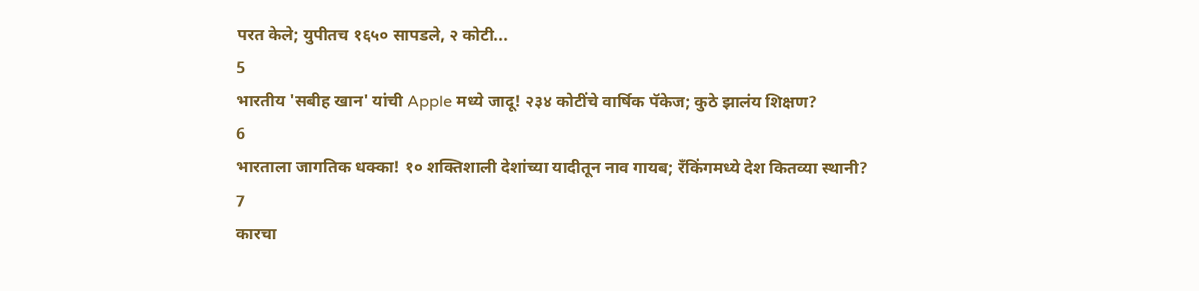परत केले; युपीतच १६५० सापडले, २ कोटी...
5
भारतीय 'सबीह खान' यांची Apple मध्ये जादू! २३४ कोटींचे वार्षिक पॅकेज; कुठे झालंय शिक्षण?
6
भारताला जागतिक धक्का! १० शक्तिशाली देशांच्या यादीतून नाव गायब; रँकिंगमध्ये देश कितव्या स्थानी?
7
कारचा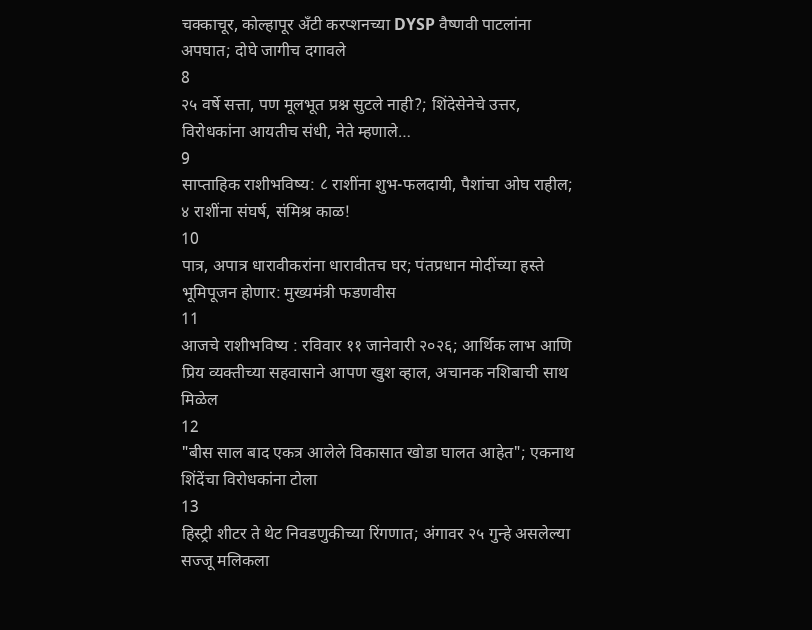चक्काचूर, कोल्हापूर अँटी करप्शनच्या DYSP वैष्णवी पाटलांना अपघात; दोघे जागीच दगावले
8
२५ वर्षे सत्ता, पण मूलभूत प्रश्न सुटले नाही?; शिंदेसेनेचे उत्तर, विरोधकांना आयतीच संधी, नेते म्हणाले…
9
साप्ताहिक राशीभविष्य: ८ राशींना शुभ-फलदायी, पैशांचा ओघ राहील; ४ राशींना संघर्ष, संमिश्र काळ!
10
पात्र, अपात्र धारावीकरांना धारावीतच घर; पंतप्रधान मोदींच्या हस्ते भूमिपूजन होणार: मुख्यमंत्री फडणवीस
11
आजचे राशीभविष्य : रविवार ११ जानेवारी २०२६; आर्थिक लाभ आणि प्रिय व्यक्तीच्या सहवासाने आपण खुश व्हाल, अचानक नशिबाची साथ मिळेल
12
"बीस साल बाद एकत्र आलेले विकासात खोडा घालत आहेत"; एकनाथ शिंदेंचा विरोधकांना टोला
13
हिस्ट्री शीटर ते थेट निवडणुकीच्या रिंगणात; अंगावर २५ गुन्हे असलेल्या सज्जू मलिकला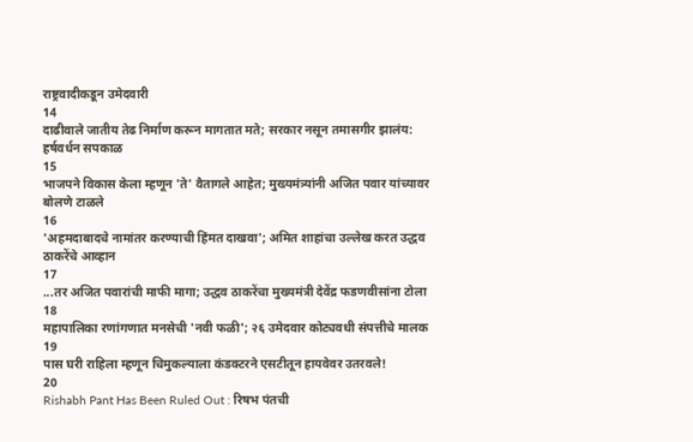राष्ट्रवादीकडून उमेदवारी
14
दाढीवाले जातीय तेढ निर्माण करून मागतात मते; सरकार नसून तमासगीर झालंय: हर्षवर्धन सपकाळ
15
भाजपने विकास केला म्हणून 'ते' वैतागले आहेत; मुख्यमंत्र्यांनी अजित पवार यांच्यावर बोलणे टाळले
16
'अहमदाबादचे नामांतर करण्याची हिंमत दाखवा'; अमित शाहांचा उल्लेख करत उद्धव ठाकरेंचे आव्हान
17
...तर अजित पवारांची माफी मागा; उद्धव ठाकरेंचा मुख्यमंत्री देवेंद्र फडणवीसांना टोला
18
महापालिका रणांगणात मनसेची 'नवी फळी'; २६ उमेदवार कोट्यवधी संपत्तीचे मालक
19
पास घरी राहिला म्हणून चिमुकल्याला कंडक्टरने एसटीतून हायवेवर उतरवले!
20
Rishabh Pant Has Been Ruled Out : रिषभ पंतची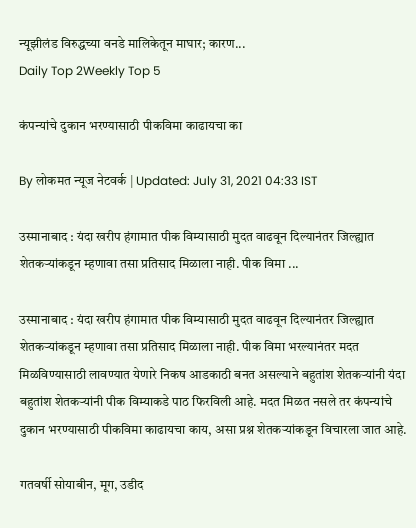न्यूझीलंड विरुद्धच्या वनडे मालिकेतून माघार; कारण...
Daily Top 2Weekly Top 5

कंपन्यांचे दुकान भरण्यासाठी पीकविमा काढायचा का

By लोकमत न्यूज नेटवर्क | Updated: July 31, 2021 04:33 IST

उस्मानाबाद : यंदा खरीप हंगामात पीक विम्यासाठी मुदत वाढवून दिल्यानंतर जिल्ह्यात शेतकऱ्यांकडून म्हणावा तसा प्रतिसाद मिळाला नाही. पीक विमा ...

उस्मानाबाद : यंदा खरीप हंगामात पीक विम्यासाठी मुदत वाढवून दिल्यानंतर जिल्ह्यात शेतकऱ्यांकडून म्हणावा तसा प्रतिसाद मिळाला नाही. पीक विमा भरल्यानंतर मदत मिळविण्यासाठी लावण्यात येणारे निकष आडकाठी बनत असल्याने बहुतांश शेतकऱ्यांनी यंदा बहुतांश शेतकऱ्यांनी पीक विम्याकडे पाठ फिरविली आहे. मदत मिळत नसले तर कंपन्यांचे दुकान भरण्यासाठी पीकविमा काढायचा काय, असा प्रश्न शेतकऱ्यांकडून विचारला जात आहे.

गतवर्षी सोयाबीन, मूग, उडीद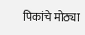पिकांचे मोठ्या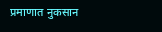प्रमाणात नुकसान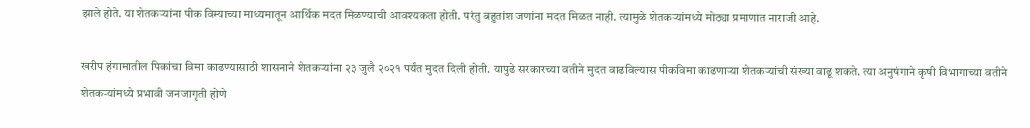झाले होते. या शेतकऱ्यांना पीक विम्याच्या माध्यमातून आर्थिक मदत मिळण्याची आवश्यकता होती. परंतु बहुतांश जणांना मदत मिळत नाही. त्यामुळे शेतकऱ्यांमध्ये मोठ्या प्रमाणात नाराजी आहे.

खरीप हंगामातील पिकांचा विमा काढण्यासाठी शासनाने शेतकऱ्यांना २३ जुलै २०२१ पर्यंत मुदत दिली होती. यापुढे सरकारच्या वतीने मुदत वाढविल्यास पीकविमा काढणाऱ्या शेतकऱ्यांची संख्या वाढू शकते. त्या अनुषंगाने कृषी विभागाच्या वतीने शेतकऱ्यांमध्ये प्रभावी जनजागृती होणे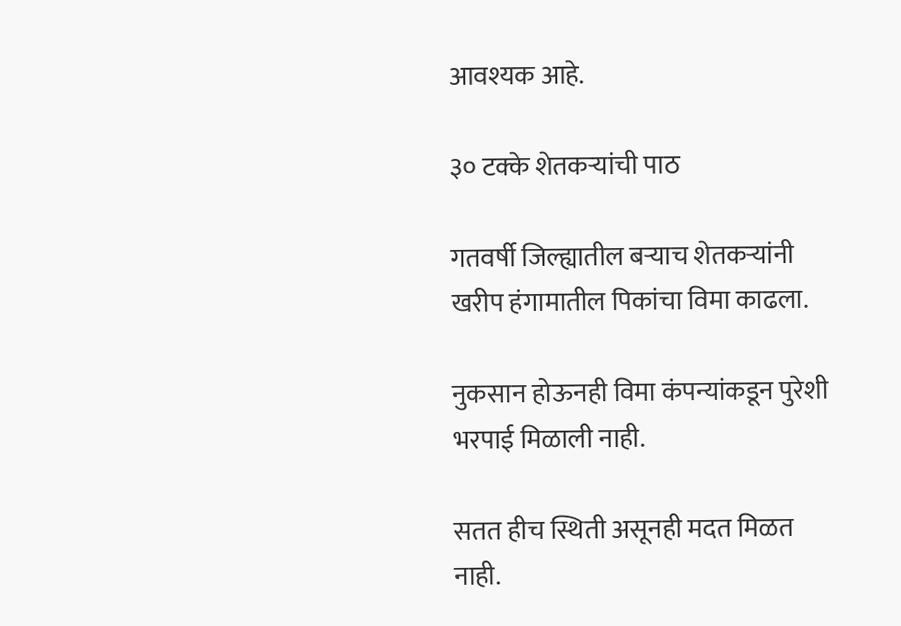आवश्यक आहे.

३० टक्के शेतकऱ्यांची पाठ

गतवर्षी जिल्ह्यातील बऱ्याच शेतकऱ्यांनी खरीप हंगामातील पिकांचा विमा काढला.

नुकसान होऊनही विमा कंपन्यांकडून पुरेशी भरपाई मिळाली नाही.

सतत हीच स्थिती असूनही मदत मिळत नाही.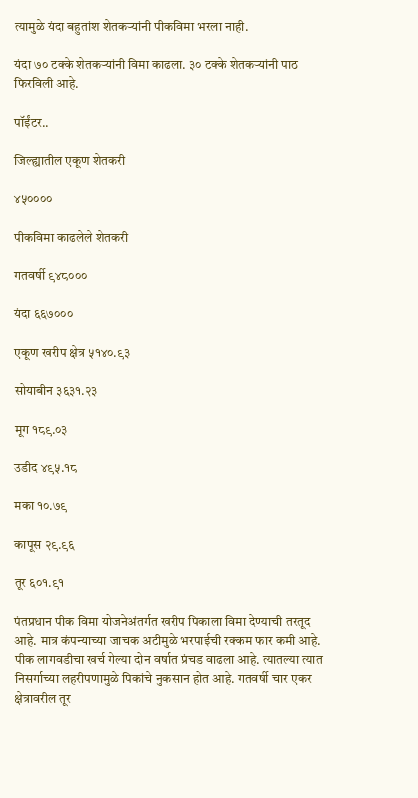त्यामुळे यंदा बहुतांश शेतकऱ्यांनी पीकविमा भरला नाही.

यंदा ७० टक्के शेतकऱ्यांनी विमा काढला. ३० टक्के शेतकऱ्यांनी पाठ फिरविली आहे.

पॉईंटर..

जिल्ह्यातील एकूण शेतकरी

४५००००

पीकविमा काढलेले शेतकरी

गतवर्षी ९४८०००

यंदा ६६७०००

एकूण खरीप क्षेत्र ५१४०.९३

सोयाबीन ३६३१.२३

मूग १८९.०३

उडीद ४९५.१८

मका १०.७९

कापूस २९.९६

तूर ६०१.९१

पंतप्रधान पीक विमा योजनेअंतर्गत खरीप पिकाला विमा देण्याची तरतूद आहे. मात्र कंपन्याच्या जाचक अटीमुळे भरपाईची रक्कम फार कमी आहे. पीक लागवडीचा खर्च गेल्या दोन वर्षात प्रंचड वाढला आहे. त्यातल्या त्यात निसर्गाच्या लहरीपणामुळे पिकांचे नुकसान होत आहे. गतवर्षी चार एकर क्षेत्रावरील तूर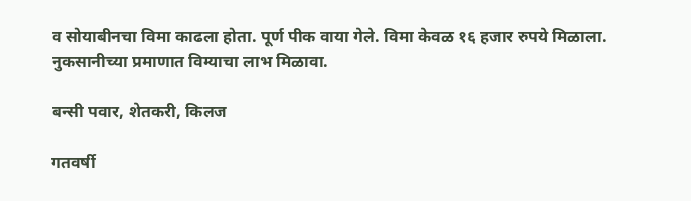व सोयाबीनचा विमा काढला होता. पूर्ण पीक वाया गेले. विमा केवळ १६ हजार रुपये मिळाला. नुकसानीच्या प्रमाणात विम्याचा लाभ मिळावा.

बन्सी पवार, शेतकरी, किलज

गतवर्षी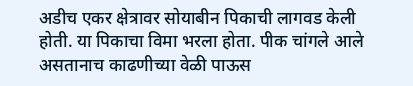अडीच एकर क्षेत्रावर सोयाबीन पिकाची लागवड केली होती. या पिकाचा विमा भरला होता. पीक चांगले आले असतानाच काढणीच्या वेळी पाऊस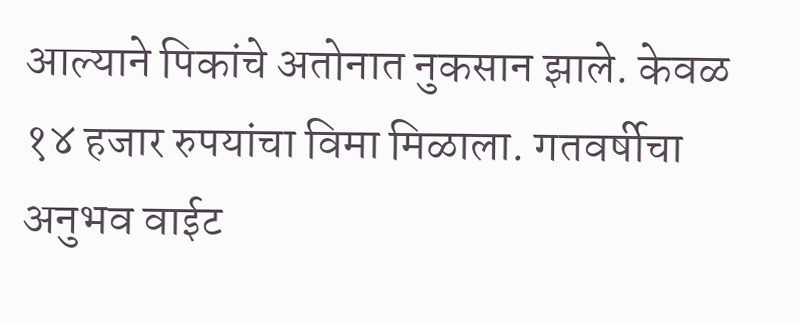आल्याने पिकांचे अतोनात नुकसान झाले. केवळ १४ हजार रुपयांचा विमा मिळाला. गतवर्षीचा अनुभव वाईट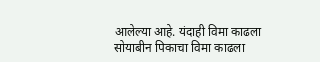आलेल्या आहे. यंदाही विमा काढला सोयाबीन पिकाचा विमा काढला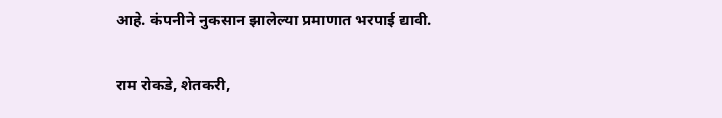आहे. कंपनीने नुकसान झालेल्या प्रमाणात भरपाई द्यावी.

राम रोकडे, शेतकरी,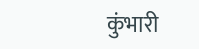कुंभारी